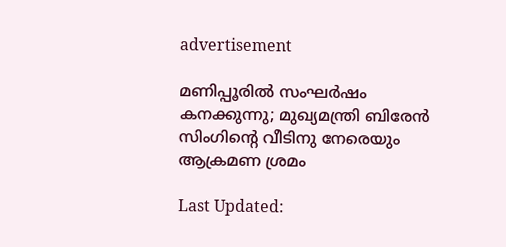advertisement

മണിപ്പൂരിൽ സംഘർഷം കനക്കുന്നു; മുഖ്യമന്ത്രി ബിരേൻ സിംഗിൻ്റെ വീടിനു നേരെയും ആക്രമണ ശ്രമം

Last Updated: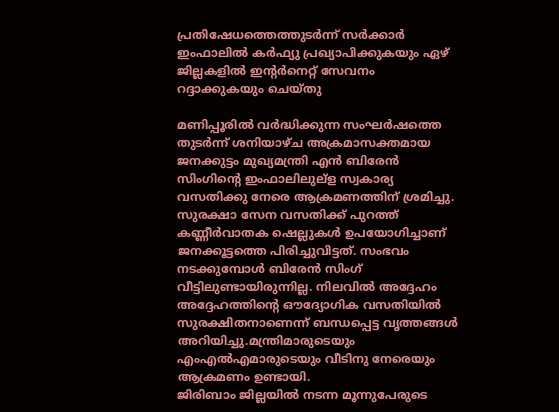പ്രതിഷേധത്തെത്തുടർന്ന് സർക്കാർ ഇംഫാലിൽ കർഫ്യു പ്രഖ്യാപിക്കുകയും ഏഴ് ജില്ലകളിൽ ഇന്റർനെറ്റ് സേവനം റദ്ദാക്കുകയും ചെയ്തു

മണിപ്പൂരിൽ വർദ്ധിക്കുന്ന സംഘർഷത്തെ തുടർന്ന് ശനിയാഴ്ച അക്രമാസക്തമായ ജനക്കുട്ടം മുഖ്യമന്ത്രി എൻ ബിരേൻ സിംഗിന്റെ ഇംഫാലിലുല്ള സ്വകാര്യ വസതിക്കു നേരെ ആക്രമണത്തിന് ശ്രമിച്ചു. സുരക്ഷാ സേന വസതിക്ക് പുറത്ത് കണ്ണീർവാതക ഷെല്ലുകൾ ഉപയോഗിച്ചാണ് ജനക്കൂട്ടത്തെ പിരിച്ചുവിട്ടത്. സംഭവം നടക്കുമ്പോൾ ബിരേൻ സിംഗ് വീട്ടിലുണ്ടായിരുന്നില്ല. നിലവിൽ അദ്ദേഹം അദ്ദേഹത്തിന്റെ ഔദ്യോഗിക വസതിയിൽ സുരക്ഷിതനാണെന്ന് ബന്ധപ്പെട്ട വൃത്തങ്ങൾ അറിയിച്ചു.മന്ത്രിമാരുടെയും എംഎൽഎമാരുടെയും വീടിനു നേരെയും ആക്രമണം ഉണ്ടായി.
ജിരിബാം ജില്ലയിൽ നടന്ന മൂന്നുപേരുടെ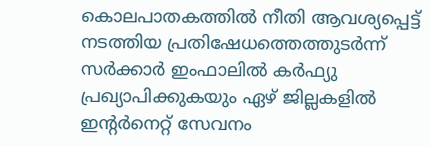കൊലപാതകത്തിൽ നീതി ആവശ്യപ്പെട്ട് നടത്തിയ പ്രതിഷേധത്തെത്തുടർന്ന് സർക്കാർ ഇംഫാലിൽ കർഫ്യു പ്രഖ്യാപിക്കുകയും ഏഴ് ജില്ലകളിൽ ഇന്റർനെറ്റ് സേവനം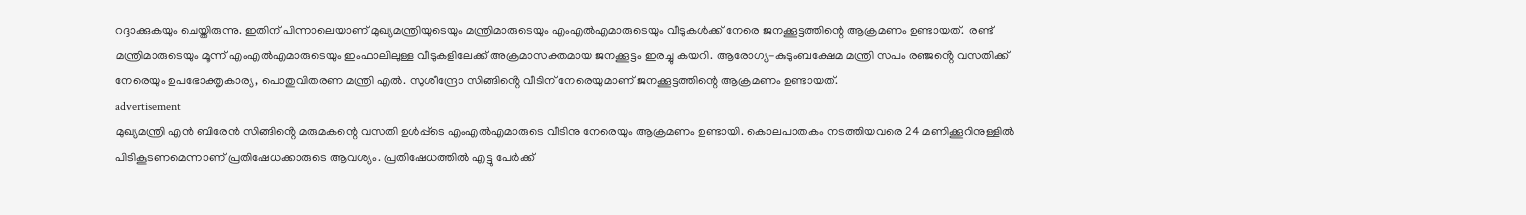റദ്ദാക്കുകയും ചെയ്തിരുന്നു. ഇതിന് പിന്നാലെയാണ് മുഖ്യമന്ത്രിയുടെയും മന്ത്രിമാരുടെയും എംഎൽഎമാരുടെയും വീടുകൾക്ക് നേരെ ജനക്കൂട്ടത്തിന്റെ ആക്രമണം ഉണ്ടായത്.  രണ്ട് മന്ത്രിമാരുടെയും മൂന്ന് എംഎൽഎമാരുടെയും ഇംഫാലിലുള്ള വീടുകളിലേക്ക് അക്രമാസക്തമായ ജനക്കൂട്ടം ഇരച്ചു കയറി. ആരോഗ്യ-കുടുംബക്ഷേമ മന്ത്രി സപം രഞ്ജൻ്റെ വസതിക്ക് നേരെയും ഉപഭോക്തൃകാര്യ, പൊതുവിതരണ മന്ത്രി എൽ. സുശീന്ദ്രോ സിങ്ങിൻ്റെ വീടിന് നേരെയുമാണ് ജനക്കൂട്ടത്തിന്റെ ആക്രമണം ഉണ്ടായത്.
advertisement
മുഖ്യമന്ത്രി എൻ ബിരേൻ സിങ്ങിൻ്റെ മരുമകന്റെ വസതി ഉൾപ്പ്ടെ എംഎൽഎമാരുടെ വീടിനു നേരെയും ആക്രമണം ഉണ്ടായി. കൊലപാതകം നടത്തിയവരെ 24 മണിക്കൂറിനുള്ളിൽ പിടികൂടണമെന്നാണ് പ്രതിഷേധക്കാരുടെ ആവശ്യം. പ്രതിഷേധത്തിൽ എട്ടു പേർക്ക്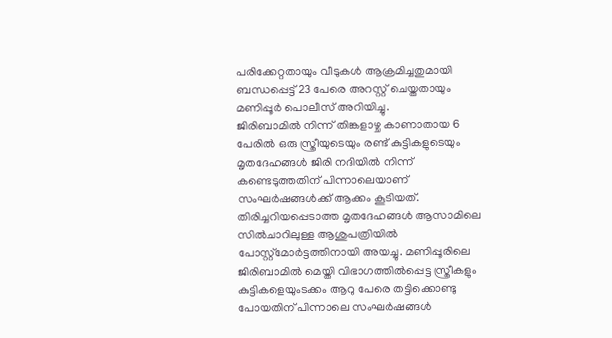പരിക്കേറ്റതായും വീടുകൾ ആക്രമിച്ചതുമായി ബന്ധപ്പെട്ട് 23 പേരെ അറസ്റ്റ് ചെയ്തതായും മണിപ്പൂർ പൊലീസ് അറിയിച്ചു.
ജിരിബാമിൽ നിന്ന് തിങ്കളാഴ്ച കാണാതായ 6 പേരിൽ ഒരു സ്ത്രീയുടെയും രണ്ട് കുട്ടികളുടെയും മൃതദേഹങ്ങൾ ജിരി നദിയിൽ നിന്ന് കണ്ടെടുത്തതിന് പിന്നാലെയാണ് സംഘർഷങ്ങൾക്ക് ആക്കം കൂടിയത്. തിരിച്ചറിയപ്പെടാത്ത മൃതദേഹങ്ങൾ ആസാമിലെ സിൽചാറിലുള്ള ആശുപത്രിയിൽ പോസ്റ്റ്മോർട്ടത്തിനായി അയച്ചു. മണിപ്പൂരിലെ ജിരിബാമിൽ മെയ്തി വിഭാഗത്തിൽപ്പെട്ട സ്ത്രീകളും കുട്ടികളെയുംടക്കം ആറു പേരെ തട്ടിക്കൊണ്ടു പോയതിന് പിന്നാലെ സംഘർഷങ്ങൾ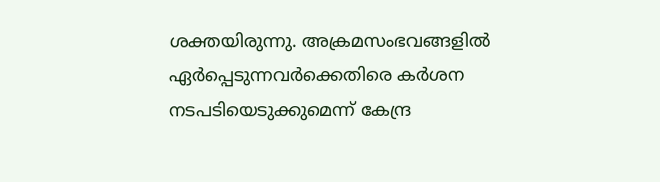ശക്തയിരുന്നു. അക്രമസംഭവങ്ങളിൽ ഏർപ്പെടുന്നവർക്കെതിരെ കർശന നടപടിയെടുക്കുമെന്ന് കേന്ദ്ര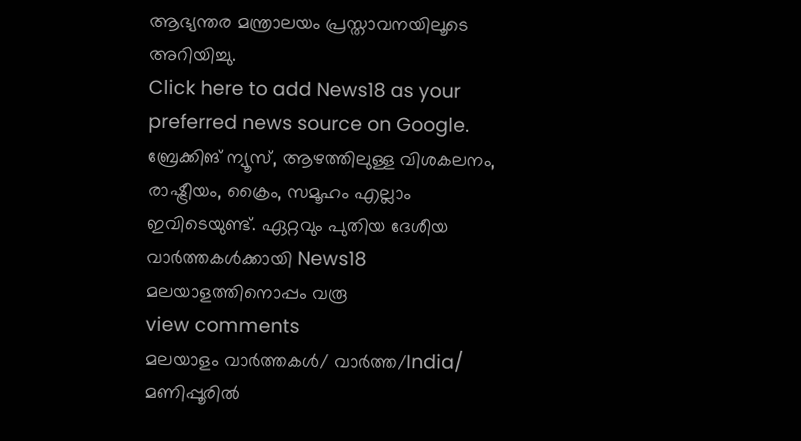ആഭ്യന്തര മന്ത്രാലയം പ്രസ്താവനയിലൂടെ അറിയിച്ചു.
Click here to add News18 as your preferred news source on Google.
ബ്രേക്കിങ് ന്യൂസ്, ആഴത്തിലുള്ള വിശകലനം, രാഷ്ട്രീയം, ക്രൈം, സമൂഹം എല്ലാം ഇവിടെയുണ്ട്. ഏറ്റവും പുതിയ ദേശീയ വാർത്തകൾക്കായി News18 മലയാളത്തിനൊപ്പം വരൂ
view comments
മലയാളം വാർത്തകൾ/ വാർത്ത/India/
മണിപ്പൂരിൽ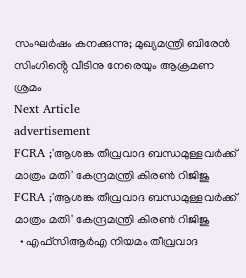സംഘർഷം കനക്കുന്നു; മുഖ്യമന്ത്രി ബിരേൻ സിംഗിൻ്റെ വീടിനു നേരെയും ആക്രമണ ശ്രമം
Next Article
advertisement
FCRA ;'ആശങ്ക തീവ്രവാദ ബന്ധമുള്ളവർക്ക് മാത്രം മതി' കേന്ദ്രമന്ത്രി കിരണ്‍ റിജിജു
FCRA ;'ആശങ്ക തീവ്രവാദ ബന്ധമുള്ളവർക്ക് മാത്രം മതി' കേന്ദ്രമന്ത്രി കിരണ്‍ റിജിജു
  • എഫ്‌സിആർഎ നിയമം തീവ്രവാദ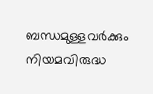ബന്ധമുള്ളവർക്കും നിയമവിരുദ്ധ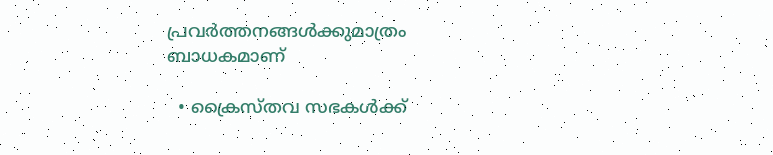പ്രവർത്തനങ്ങൾക്കുമാത്രം ബാധകമാണ്

  • ക്രൈസ്തവ സഭകൾക്ക്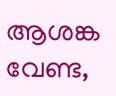ആശങ്ക വേണ്ട,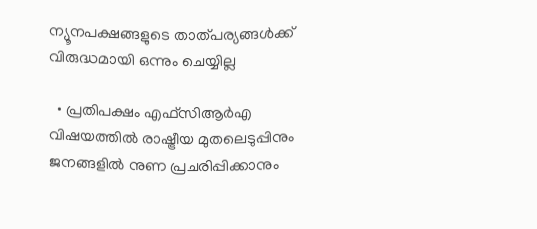ന്യൂനപക്ഷങ്ങളുടെ താത്പര്യങ്ങൾക്ക് വിരുദ്ധമായി ഒന്നും ചെയ്യില്ല

  • പ്രതിപക്ഷം എഫ്‌സിആർഎ വിഷയത്തിൽ രാഷ്ട്രീയ മുതലെടുപ്പിനും ജനങ്ങളിൽ നുണ പ്രചരിപ്പിക്കാനും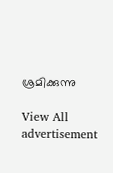ശ്രമിക്കുന്നു

View All
advertisement